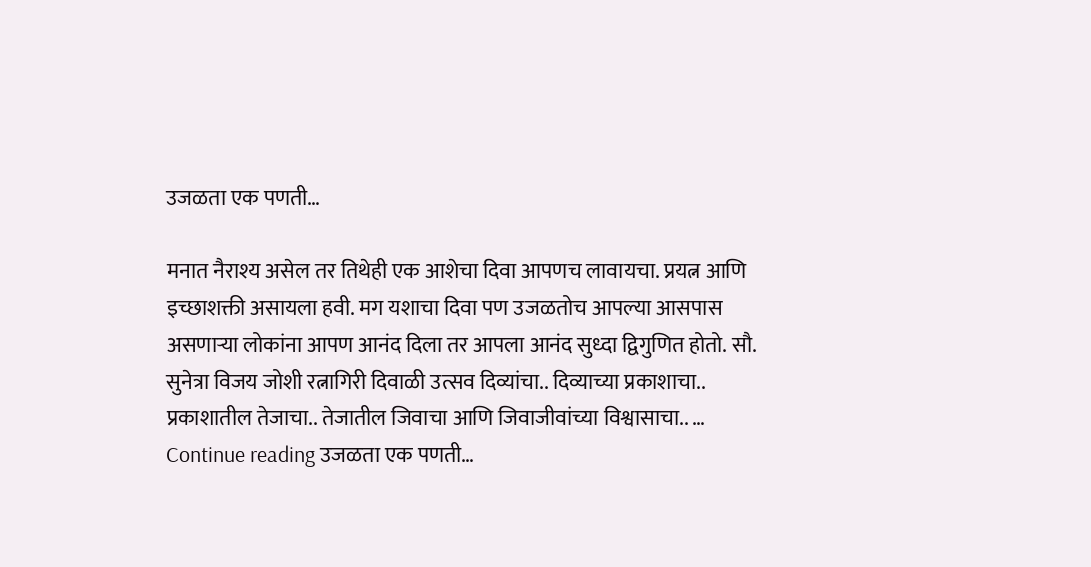उजळता एक पणती…

मनात नैराश्य असेल तर तिथेही एक आशेचा दिवा आपणच लावायचा. प्रयत्न आणि इच्छाशक्ती असायला हवी. मग यशाचा दिवा पण उजळतोच आपल्या आसपास असणार्‍या लोकांना आपण आनंद दिला तर आपला आनंद सुध्दा द्विगुणित होतो. सौ. सुनेत्रा विजय जोशी रत्नागिरी दिवाळी उत्सव दिव्यांचा.. दिव्याच्या प्रकाशाचा.. प्रकाशातील तेजाचा.. तेजातील जिवाचा आणि जिवाजीवांच्या विश्वासाचा.. … Continue reading उजळता एक पणती…